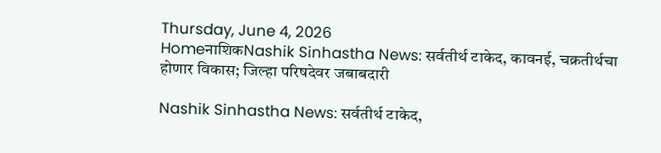Thursday, June 4, 2026
HomeनाशिकNashik Sinhastha News: सर्वतीर्थ टाकेद, कावनई, चक्रतीर्थचा होणार विकास; जिल्हा परिषदेवर जबाबदारी

Nashik Sinhastha News: सर्वतीर्थ टाकेद,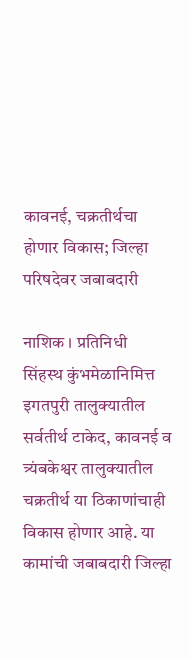कावनई, चक्रतीर्थचा होणार विकास; जिल्हा परिषदेवर जबाबदारी

नाशिक । प्रतिनिधी
सिंहस्थ कुंभमेळानिमित्त इगतपुरी तालुक्यातील सर्वतीर्थ टाकेद, कावनई व त्र्यंबकेश्वर तालुक्यातील चक्रतीर्थ या ठिकाणांचाही विकास होणार आहे. या कामांची जबाबदारी जिल्हा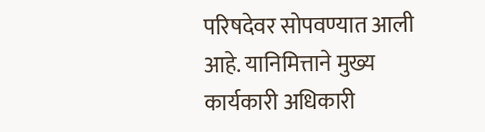परिषदेवर सोपवण्यात आली आहे. यानिमित्ताने मुख्य कार्यकारी अधिकारी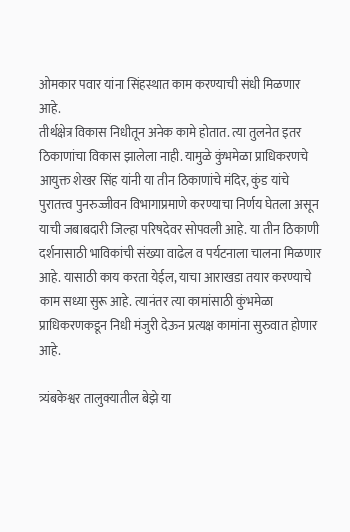ओमकार पवार यांना सिंहस्थात काम करण्याची संधी मिळणार आहे.
तीर्थक्षेत्र विकास निधीतून अनेक कामे होतात. त्या तुलनेत इतर ठिकाणांचा विकास झालेला नाही. यामुळे कुंभमेळा प्राधिकरणचे आयुक्त शेखर सिंह यांनी या तीन ठिकाणांचे मंदिर, कुंड यांचे पुरातत्त्व पुनरुज्जीवन विभागाप्रमाणे करण्याचा निर्णय घेतला असून याची जबाबदारी जिल्हा परिषदेवर सोपवली आहे. या तीन ठिकाणी दर्शनासाठी भाविकांची संख्या वाढेल व पर्यटनाला चालना मिळणार आहे. यासाठी काय करता येईल, याचा आराखडा तयार करण्याचे काम सध्या सुरू आहे. त्यानंतर त्या कामांसाठी कुंभमेळा प्राधिकरणकडून निधी मंजुरी देऊन प्रत्यक्ष कामांना सुरुवात होणार आहे.

त्र्यंबकेश्वर तालुक्यातील बेझे या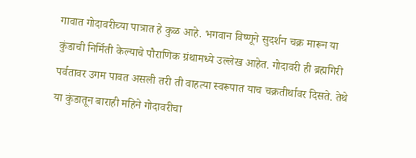गावात गोदावरीच्या पात्रात हे कुळ आहे. भगवान विष्णूने सुदर्शन चक्र मारून या कुंडाची निर्मिती केल्याचे पौराणिक ग्रंथामध्ये उल्लेख आहेत. गोदावरी ही ब्रह्मगिरी पर्वतावर उगम पावत असली तरी ती वाहत्या स्वरूपात याच चक्रतीर्थावर दिसते. तेथे या कुंडातून बाराही महिने गोदावरीचा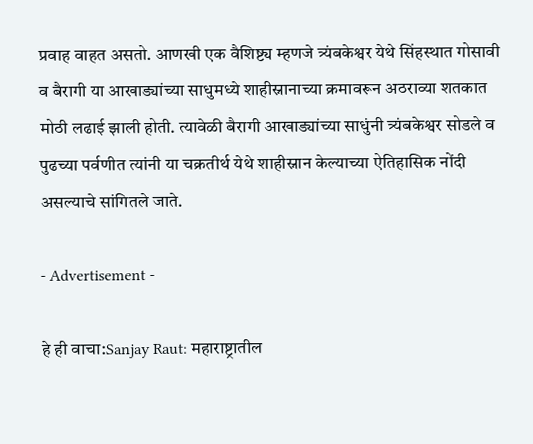प्रवाह वाहत असतो. आणखी एक वैशिष्ट्य म्हणजे त्र्यंबकेश्वर येथे सिंहस्थात गोसावी व बैरागी या आखाड्यांच्या साधुमध्ये शाहीस्नानाच्या क्रमावरून अठराव्या शतकात मोठी लढाई झाली होती. त्यावेळी बैरागी आखाड्यांच्या साधुंनी त्र्यंबकेश्वर सोडले व पुढच्या पर्वणीत त्यांनी या चक्रतीर्थ येथे शाहीस्नान केल्याच्या ऐतिहासिक नोंदी असल्याचे सांगितले जाते.

- Advertisement -

हे ही वाचा:Sanjay Raut: महाराष्ट्रातील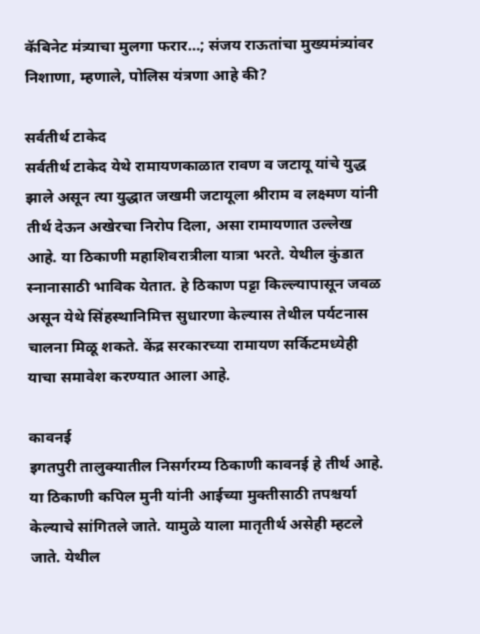कॅबिनेट मंत्र्याचा मुलगा फरार…; संजय राऊतांचा मुख्यमंत्र्यांवर निशाणा, म्हणाले, पोलिस यंत्रणा आहे की?

सर्वतीर्थ टाकेद
सर्वतीर्थ टाकेद येथे रामायणकाळात रावण व जटायू यांचे युद्ध झाले असून त्या युद्धात जखमी जटायूला श्रीराम व लक्ष्मण यांनी तीर्थ देऊन अखेरचा निरोप दिला, असा रामायणात उल्लेख आहे. या ठिकाणी महाशिवरात्रीला यात्रा भरते. येथील कुंडात स्नानासाठी भाविक येतात. हे ठिकाण पट्टा किल्ल्यापासून जवळ असून येथे सिंहस्थानिमित्त सुधारणा केल्यास तेथील पर्यटनास चालना मिळू शकते. केंद्र सरकारच्या रामायण सर्किटमध्येही याचा समावेश करण्यात आला आहे.

कावनई
इगतपुरी तालुक्यातील निसर्गरम्य ठिकाणी कावनई हे तीर्थ आहे. या ठिकाणी कपिल मुनी यांनी आईच्या मुक्तीसाठी तपश्चर्या केल्याचे सांगितले जाते. यामुळे याला मातृतीर्थ असेही म्हटले जाते. येथील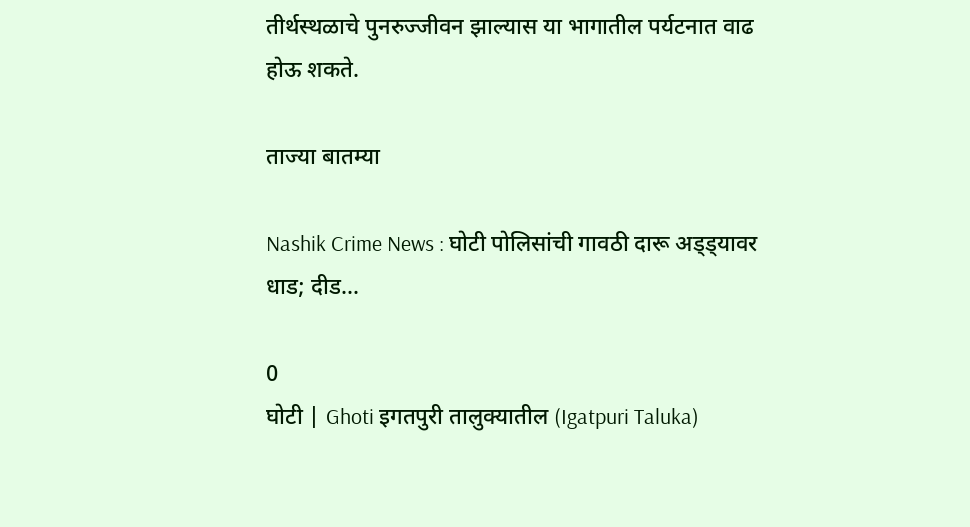तीर्थस्थळाचे पुनरुज्जीवन झाल्यास या भागातील पर्यटनात वाढ होऊ शकते.

ताज्या बातम्या

Nashik Crime News : घोटी पोलिसांची गावठी दारू अड्ड्यावर धाड; दीड...

0
घोटी | Ghoti इगतपुरी तालुक्यातील (Igatpuri Taluka)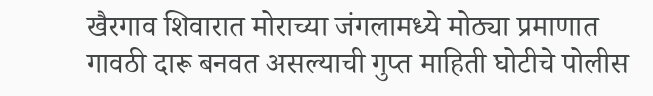खैरगाव शिवारात मोराच्या जंगलामध्ये मोठ्या प्रमाणात गावठी दारू बनवत असल्याची गुप्त माहिती घोटीचे पोलीस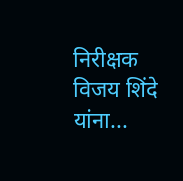निरीक्षक विजय शिंदे यांना...